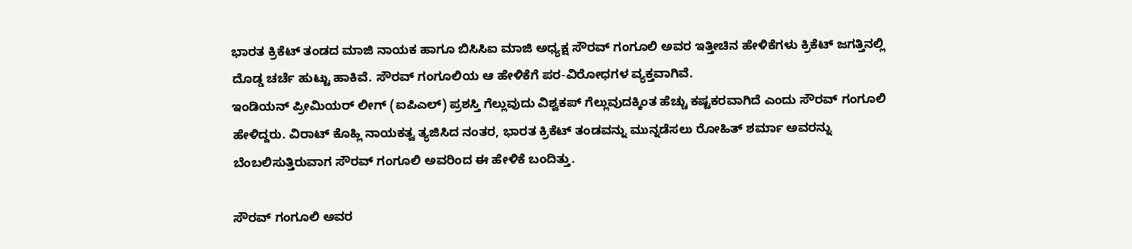ಭಾರತ ಕ್ರಿಕೆಟ್ ತಂಡದ ಮಾಜಿ ನಾಯಕ ಹಾಗೂ ಬಿಸಿಸಿಐ ಮಾಜಿ ಅಧ್ಯಕ್ಷ ಸೌರವ್ ಗಂಗೂಲಿ ಅವರ ಇತ್ತೀಚಿನ ಹೇಳಿಕೆಗಳು ಕ್ರಿಕೆಟ್ ಜಗತ್ತಿನಲ್ಲಿ ದೊಡ್ಡ ಚರ್ಚೆ ಹುಟ್ಟು ಹಾಕಿವೆ. ಸೌರವ್ ಗಂಗೂಲಿಯ ಆ ಹೇಳಿಕೆಗೆ ಪರ-ವಿರೋಧಗಳ ವ್ಯಕ್ತವಾಗಿವೆ.
ಇಂಡಿಯನ್ ಪ್ರೀಮಿಯರ್ ಲೀಗ್ (ಐಪಿಎಲ್) ಪ್ರಶಸ್ತಿ ಗೆಲ್ಲುವುದು ವಿಶ್ವಕಪ್ ಗೆಲ್ಲುವುದಕ್ಕಿಂತ ಹೆಚ್ಚು ಕಷ್ಟಕರವಾಗಿದೆ ಎಂದು ಸೌರವ್ ಗಂಗೂಲಿ ಹೇಳಿದ್ದರು. ವಿರಾಟ್ ಕೊಹ್ಲಿ ನಾಯಕತ್ವ ತ್ಯಜಿಸಿದ ನಂತರ, ಭಾರತ ಕ್ರಿಕೆಟ್ ತಂಡವನ್ನು ಮುನ್ನಡೆಸಲು ರೋಹಿತ್ ಶರ್ಮಾ ಅವರನ್ನು ಬೆಂಬಲಿಸುತ್ತಿರುವಾಗ ಸೌರವ್ ಗಂಗೂಲಿ ಅವರಿಂದ ಈ ಹೇಳಿಕೆ ಬಂದಿತ್ತು.

ಸೌರವ್ ಗಂಗೂಲಿ ಅವರ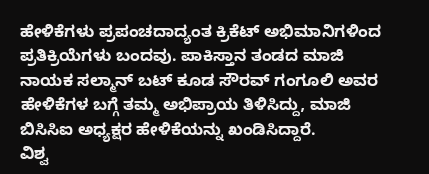ಹೇಳಿಕೆಗಳು ಪ್ರಪಂಚದಾದ್ಯಂತ ಕ್ರಿಕೆಟ್ ಅಭಿಮಾನಿಗಳಿಂದ ಪ್ರತಿಕ್ರಿಯೆಗಳು ಬಂದವು. ಪಾಕಿಸ್ತಾನ ತಂಡದ ಮಾಜಿ ನಾಯಕ ಸಲ್ಮಾನ್ ಬಟ್ ಕೂಡ ಸೌರವ್ ಗಂಗೂಲಿ ಅವರ ಹೇಳಿಕೆಗಳ ಬಗ್ಗೆ ತಮ್ಮ ಅಭಿಪ್ರಾಯ ತಿಳಿಸಿದ್ದು, ಮಾಜಿ ಬಿಸಿಸಿಐ ಅಧ್ಯಕ್ಷರ ಹೇಳಿಕೆಯನ್ನು ಖಂಡಿಸಿದ್ದಾರೆ.
ವಿಶ್ವ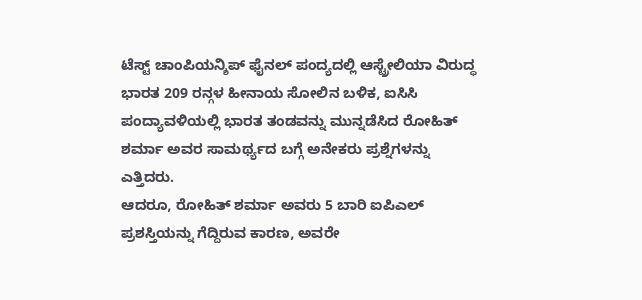ಟೆಸ್ಟ್ ಚಾಂಪಿಯನ್ಶಿಪ್ ಫೈನಲ್ ಪಂದ್ಯದಲ್ಲಿ ಆಸ್ಟ್ರೇಲಿಯಾ ವಿರುದ್ಧ ಭಾರತ 209 ರನ್ಗಳ ಹೀನಾಯ ಸೋಲಿನ ಬಳಿಕ, ಐಸಿಸಿ ಪಂದ್ಯಾವಳಿಯಲ್ಲಿ ಭಾರತ ತಂಡವನ್ನು ಮುನ್ನಡೆಸಿದ ರೋಹಿತ್ ಶರ್ಮಾ ಅವರ ಸಾಮರ್ಥ್ಯದ ಬಗ್ಗೆ ಅನೇಕರು ಪ್ರಶ್ನೆಗಳನ್ನು ಎತ್ತಿದರು.
ಆದರೂ, ರೋಹಿತ್ ಶರ್ಮಾ ಅವರು 5 ಬಾರಿ ಐಪಿಎಲ್ ಪ್ರಶಸ್ತಿಯನ್ನು ಗೆದ್ದಿರುವ ಕಾರಣ, ಅವರೇ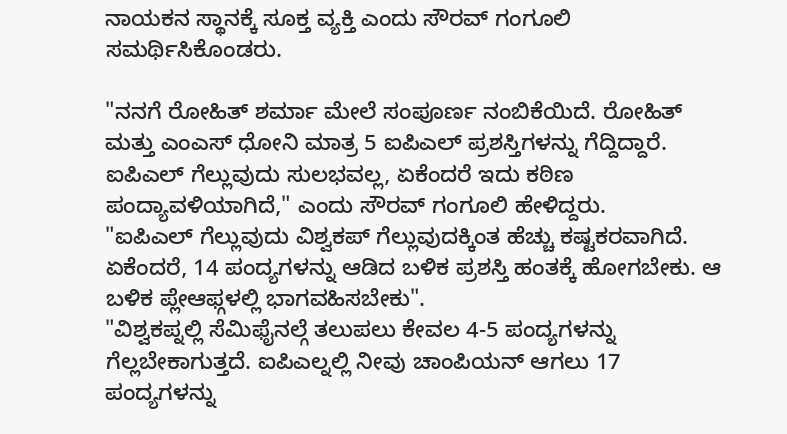ನಾಯಕನ ಸ್ಥಾನಕ್ಕೆ ಸೂಕ್ತ ವ್ಯಕ್ತಿ ಎಂದು ಸೌರವ್ ಗಂಗೂಲಿ ಸಮರ್ಥಿಸಿಕೊಂಡರು.

"ನನಗೆ ರೋಹಿತ್ ಶರ್ಮಾ ಮೇಲೆ ಸಂಪೂರ್ಣ ನಂಬಿಕೆಯಿದೆ. ರೋಹಿತ್ ಮತ್ತು ಎಂಎಸ್ ಧೋನಿ ಮಾತ್ರ 5 ಐಪಿಎಲ್ ಪ್ರಶಸ್ತಿಗಳನ್ನು ಗೆದ್ದಿದ್ದಾರೆ. ಐಪಿಎಲ್ ಗೆಲ್ಲುವುದು ಸುಲಭವಲ್ಲ, ಏಕೆಂದರೆ ಇದು ಕಠಿಣ ಪಂದ್ಯಾವಳಿಯಾಗಿದೆ," ಎಂದು ಸೌರವ್ ಗಂಗೂಲಿ ಹೇಳಿದ್ದರು.
"ಐಪಿಎಲ್ ಗೆಲ್ಲುವುದು ವಿಶ್ವಕಪ್ ಗೆಲ್ಲುವುದಕ್ಕಿಂತ ಹೆಚ್ಚು ಕಷ್ಟಕರವಾಗಿದೆ. ಏಕೆಂದರೆ, 14 ಪಂದ್ಯಗಳನ್ನು ಆಡಿದ ಬಳಿಕ ಪ್ರಶಸ್ತಿ ಹಂತಕ್ಕೆ ಹೋಗಬೇಕು. ಆ ಬಳಿಕ ಪ್ಲೇಆಫ್ಗಳಲ್ಲಿ ಭಾಗವಹಿಸಬೇಕು".
"ವಿಶ್ವಕಪ್ನಲ್ಲಿ ಸೆಮಿಫೈನಲ್ಗೆ ತಲುಪಲು ಕೇವಲ 4-5 ಪಂದ್ಯಗಳನ್ನು ಗೆಲ್ಲಬೇಕಾಗುತ್ತದೆ. ಐಪಿಎಲ್ನಲ್ಲಿ ನೀವು ಚಾಂಪಿಯನ್ ಆಗಲು 17 ಪಂದ್ಯಗಳನ್ನು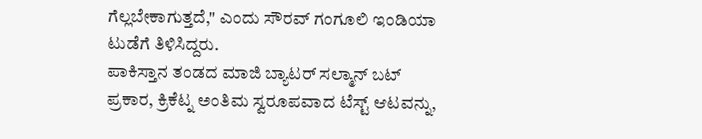ಗೆಲ್ಲಬೇಕಾಗುತ್ತದೆ," ಎಂದು ಸೌರವ್ ಗಂಗೂಲಿ ಇಂಡಿಯಾ ಟುಡೆಗೆ ತಿಳಿಸಿದ್ದರು.
ಪಾಕಿಸ್ತಾನ ತಂಡದ ಮಾಜಿ ಬ್ಯಾಟರ್ ಸಲ್ಮಾನ್ ಬಟ್ ಪ್ರಕಾರ, ಕ್ರಿಕೆಟ್ನ ಅಂತಿಮ ಸ್ವರೂಪವಾದ ಟೆಸ್ಟ್ ಆಟವನ್ನು,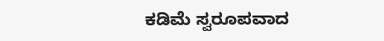ಕಡಿಮೆ ಸ್ವರೂಪವಾದ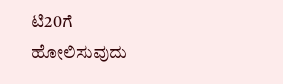ಟಿ20ಗೆ ಹೋಲಿಸುವುದು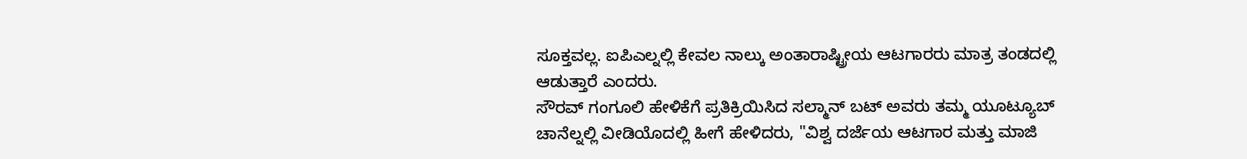ಸೂಕ್ತವಲ್ಲ. ಐಪಿಎಲ್ನಲ್ಲಿ ಕೇವಲ ನಾಲ್ಕು ಅಂತಾರಾಷ್ಟ್ರೀಯ ಆಟಗಾರರು ಮಾತ್ರ ತಂಡದಲ್ಲಿ ಆಡುತ್ತಾರೆ ಎಂದರು.
ಸೌರವ್ ಗಂಗೂಲಿ ಹೇಳಿಕೆಗೆ ಪ್ರತಿಕ್ರಿಯಿಸಿದ ಸಲ್ಮಾನ್ ಬಟ್ ಅವರು ತಮ್ಮ ಯೂಟ್ಯೂಬ್ ಚಾನೆಲ್ನಲ್ಲಿ ವೀಡಿಯೊದಲ್ಲಿ ಹೀಗೆ ಹೇಳಿದರು, "ವಿಶ್ವ ದರ್ಜೆಯ ಆಟಗಾರ ಮತ್ತು ಮಾಜಿ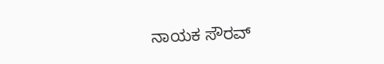ನಾಯಕ ಸೌರವ್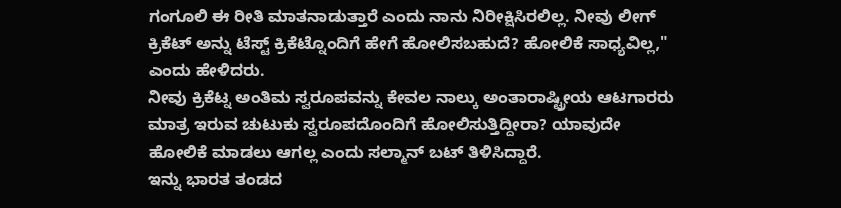ಗಂಗೂಲಿ ಈ ರೀತಿ ಮಾತನಾಡುತ್ತಾರೆ ಎಂದು ನಾನು ನಿರೀಕ್ಷಿಸಿರಲಿಲ್ಲ. ನೀವು ಲೀಗ್ ಕ್ರಿಕೆಟ್ ಅನ್ನು ಟೆಸ್ಟ್ ಕ್ರಿಕೆಟ್ನೊಂದಿಗೆ ಹೇಗೆ ಹೋಲಿಸಬಹುದೆ? ಹೋಲಿಕೆ ಸಾಧ್ಯವಿಲ್ಲ," ಎಂದು ಹೇಳಿದರು.
ನೀವು ಕ್ರಿಕೆಟ್ನ ಅಂತಿಮ ಸ್ವರೂಪವನ್ನು ಕೇವಲ ನಾಲ್ಕು ಅಂತಾರಾಷ್ಟ್ರೀಯ ಆಟಗಾರರು ಮಾತ್ರ ಇರುವ ಚುಟುಕು ಸ್ವರೂಪದೊಂದಿಗೆ ಹೋಲಿಸುತ್ತಿದ್ದೀರಾ? ಯಾವುದೇ ಹೋಲಿಕೆ ಮಾಡಲು ಆಗಲ್ಲ ಎಂದು ಸಲ್ಮಾನ್ ಬಟ್ ತಿಳಿಸಿದ್ದಾರೆ.
ಇನ್ನು ಭಾರತ ತಂಡದ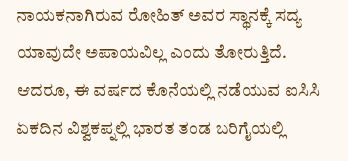ನಾಯಕನಾಗಿರುವ ರೋಹಿತ್ ಅವರ ಸ್ಥಾನಕ್ಕೆ ಸದ್ಯ ಯಾವುದೇ ಅಪಾಯವಿಲ್ಲ ಎಂದು ತೋರುತ್ತಿದೆ. ಆದರೂ, ಈ ವರ್ಷದ ಕೊನೆಯಲ್ಲಿ ನಡೆಯುವ ಐಸಿಸಿ ಏಕದಿನ ವಿಶ್ವಕಪ್ನಲ್ಲಿ ಭಾರತ ತಂಡ ಬರಿಗೈಯಲ್ಲಿ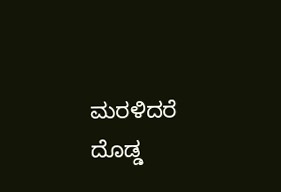ಮರಳಿದರೆ ದೊಡ್ಡ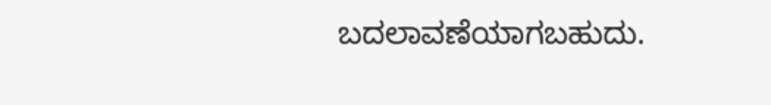ಬದಲಾವಣೆಯಾಗಬಹುದು.